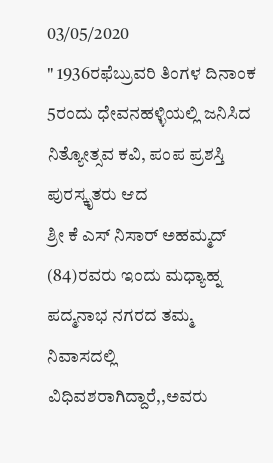03/05/2020
" 1936ರಫೆಬ್ರುವರಿ ತಿಂಗಳ ದಿನಾಂಕ 5ರಂದು ಧೇವನಹಳ್ಳಿಯಲ್ಲಿ ಜನಿಸಿದ ನಿತ್ಯೋತ್ಸವ ಕವಿ, ಪಂಪ ಪ್ರಶಸ್ತಿ ಪುರಸ್ಕೃತರು ಆದ
ಶ್ರೀ ಕೆ ಎಸ್ ನಿಸಾರ್ ಅಹಮ್ಮದ್ (84)ರವರು ಇಂದು ಮಧ್ಯಾಹ್ನ ಪದ್ಮನಾಭ ನಗರದ ತಮ್ಮ ನಿವಾಸದಲ್ಲಿ ವಿಧಿವಶರಾಗಿದ್ದಾರೆ,,ಅವರು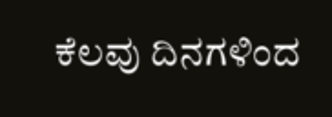ಕೆಲವು ದಿನಗಳಿಂದ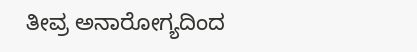ತೀವ್ರ ಅನಾರೋಗ್ಯದಿಂದ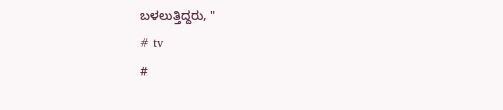ಬಳಲುತ್ತಿದ್ದರು, "
# tv
#